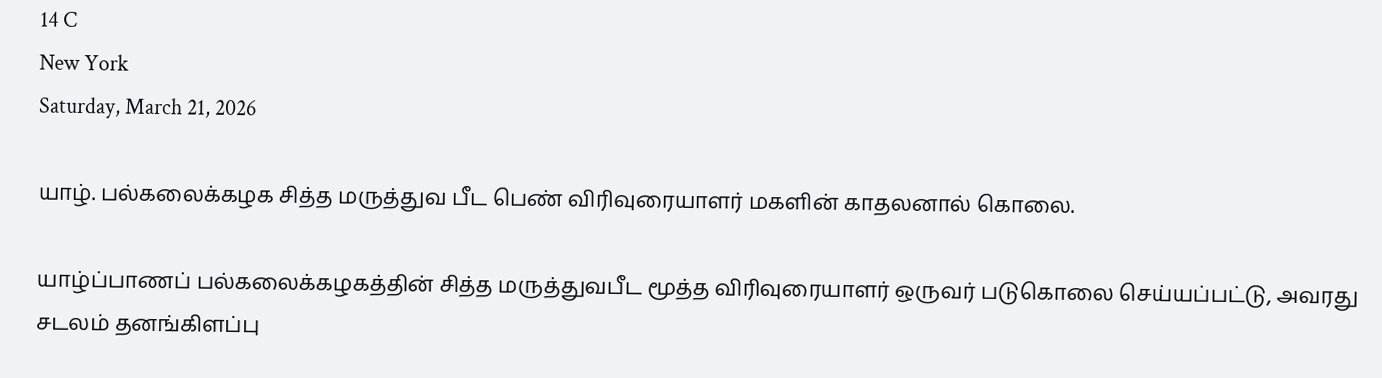14 C
New York
Saturday, March 21, 2026

யாழ். பல்கலைக்கழக சித்த மருத்துவ பீட பெண் விரிவுரையாளர் மகளின் காதலனால் கொலை.

யாழ்ப்பாணப் பல்கலைக்கழகத்தின் சித்த மருத்துவபீட மூத்த விரிவுரையாளர் ஒருவர் படுகொலை செய்யப்பட்டு, அவரது சடலம் தனங்கிளப்பு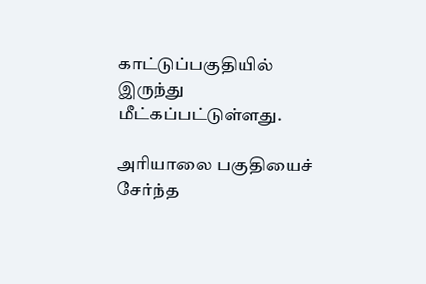காட்டுப்பகுதியில் இருந்து மீட்கப்பட்டுள்ளது.

அரியாலை பகுதியைச் சேர்ந்த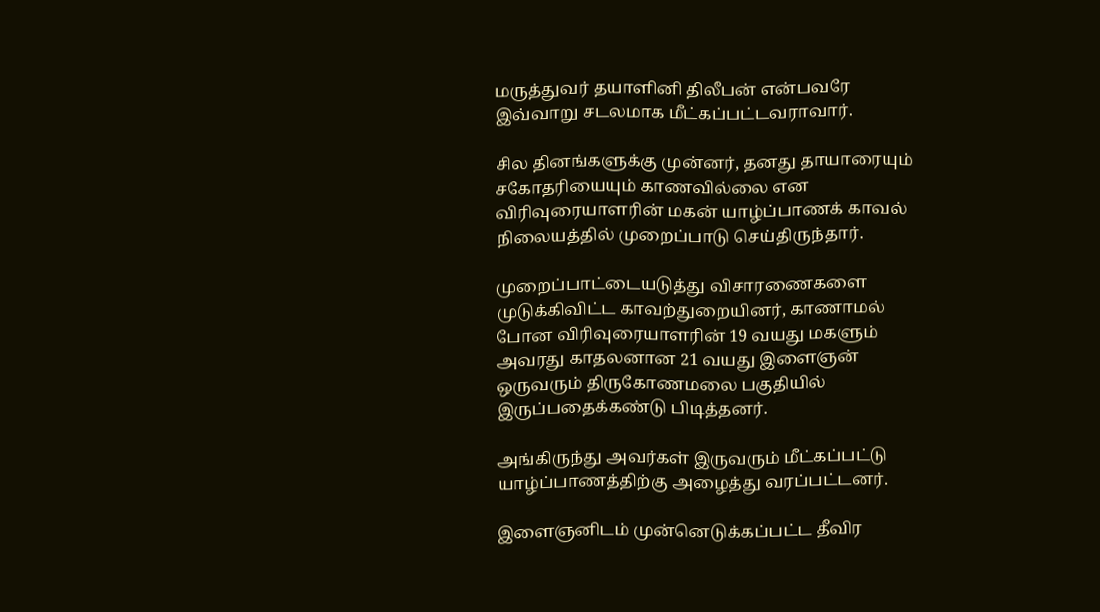மருத்துவர் தயாளினி திலீபன் என்பவரே இவ்வாறு சடலமாக மீட்கப்பட்டவராவார்.

சில தினங்களுக்கு முன்னர், தனது தாயாரையும் சகோதரியையும் காணவில்லை என விரிவுரையாளரின் மகன் யாழ்ப்பாணக் காவல் நிலையத்தில் முறைப்பாடு செய்திருந்தார்.

முறைப்பாட்டையடுத்து விசாரணைகளை முடுக்கிவிட்ட காவற்துறையினர், காணாமல் போன விரிவுரையாளரின் 19 வயது மகளும் அவரது காதலனான 21 வயது இளைஞன் ஒருவரும் திருகோணமலை பகுதியில் இருப்பதைக்கண்டு பிடித்தனர்.

அங்கிருந்து அவர்கள் இருவரும் மீட்கப்பட்டு யாழ்ப்பாணத்திற்கு அழைத்து வரப்பட்டனர்.

இளைஞனிடம் முன்னெடுக்கப்பட்ட தீவிர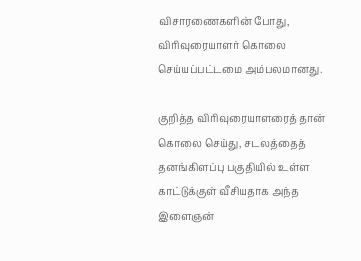விசாரணைகளின் போது, விரிவுரையாளர் கொலை செய்யப்பட்டமை அம்பலமானது.

குறித்த விரிவுரையாளரைத் தான் கொலை செய்து, சடலத்தைத் தனங்கிளப்பு பகுதியில் உள்ள காட்டுக்குள் வீசியதாக அந்த இளைஞன்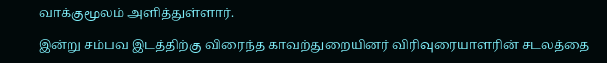வாக்குமூலம் அளித்துள்ளார்.

இன்று சம்பவ இடத்திற்கு விரைந்த காவற்துறையினர் விரிவுரையாளரின் சடலத்தை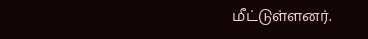மீட்டுள்ளனர்.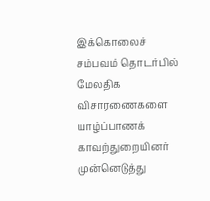இக்கொலைச் சம்பவம் தொடர்பில் மேலதிக விசாரணைகளை யாழ்ப்பாணக் காவற்துறையினர் முன்னெடுத்து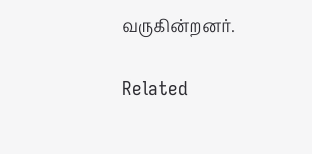வருகின்றனர்.

Related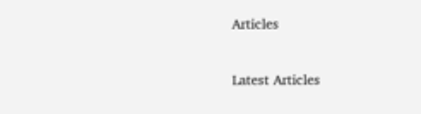Articles

Latest Articles